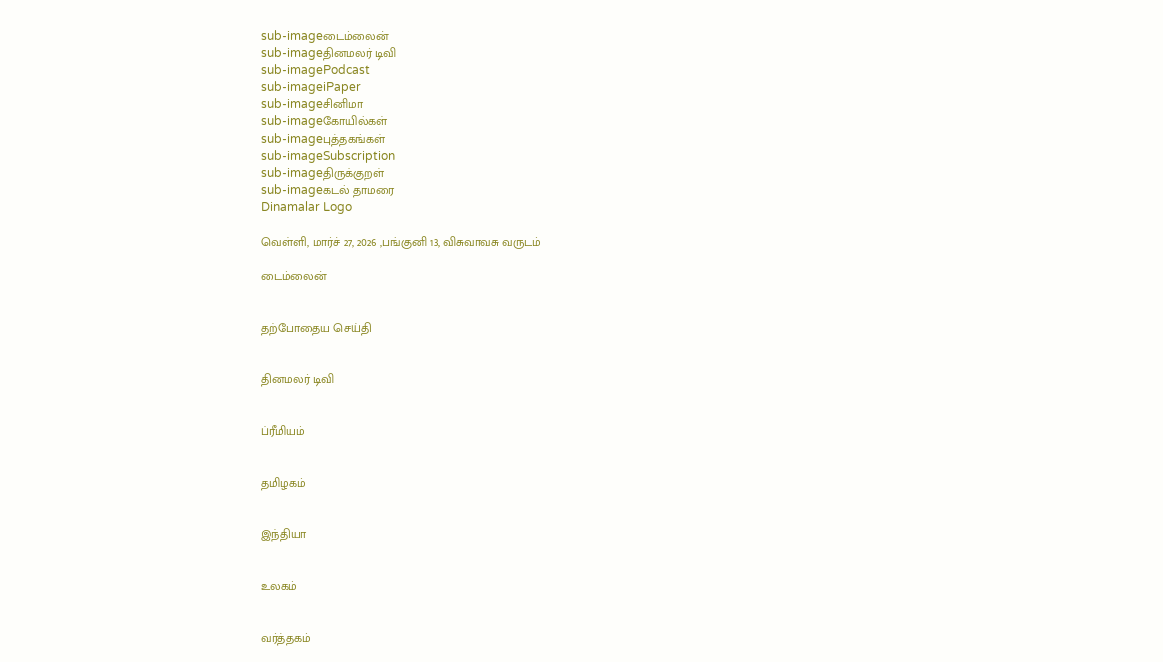sub-imageடைம்லைன்
sub-imageதினமலர் டிவி
sub-imagePodcast
sub-imageiPaper
sub-imageசினிமா
sub-imageகோயில்கள்
sub-imageபுத்தகங்கள்
sub-imageSubscription
sub-imageதிருக்குறள்
sub-imageகடல் தாமரை
Dinamalar Logo

வெள்ளி, மார்ச் 27, 2026 ,பங்குனி 13, விசுவாவசு வருடம்

டைம்லைன்


தற்போதைய செய்தி


தினமலர் டிவி


ப்ரீமியம்


தமிழகம்


இந்தியா


உலகம்


வர்த்தகம்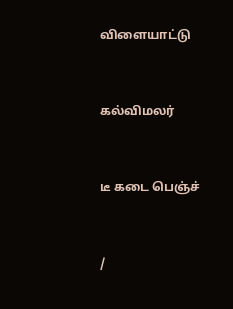விளையாட்டு


கல்விமலர்


டீ கடை பெஞ்ச்


/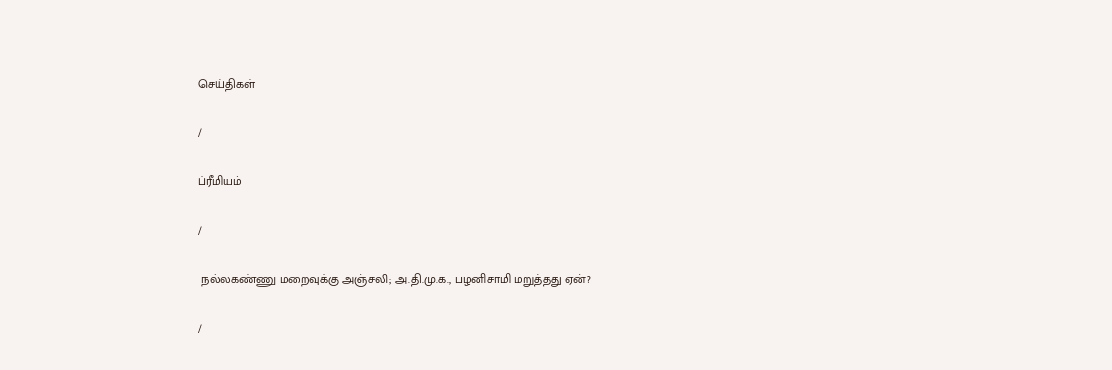செய்திகள்

/

ப்ரீமியம்

/

 நல்லகண்ணு மறைவுக்கு அஞ்சலி; அ.தி.மு.க., பழனிசாமி மறுத்தது ஏன்?

/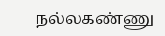நல்லகண்ணு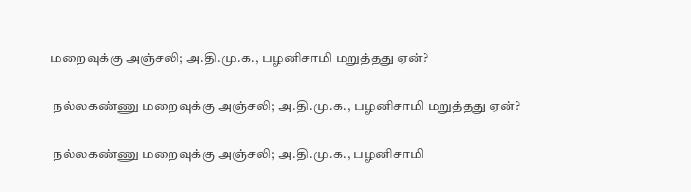மறைவுக்கு அஞ்சலி; அ.தி.மு.க., பழனிசாமி மறுத்தது ஏன்?

 நல்லகண்ணு மறைவுக்கு அஞ்சலி; அ.தி.மு.க., பழனிசாமி மறுத்தது ஏன்?

 நல்லகண்ணு மறைவுக்கு அஞ்சலி; அ.தி.மு.க., பழனிசாமி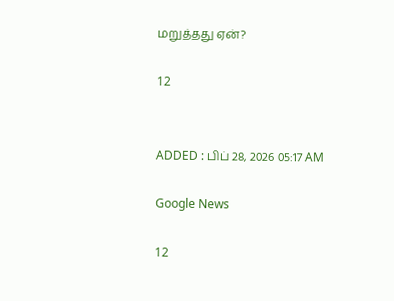மறுத்தது ஏன்?

12


ADDED : பிப் 28, 2026 05:17 AM

Google News

12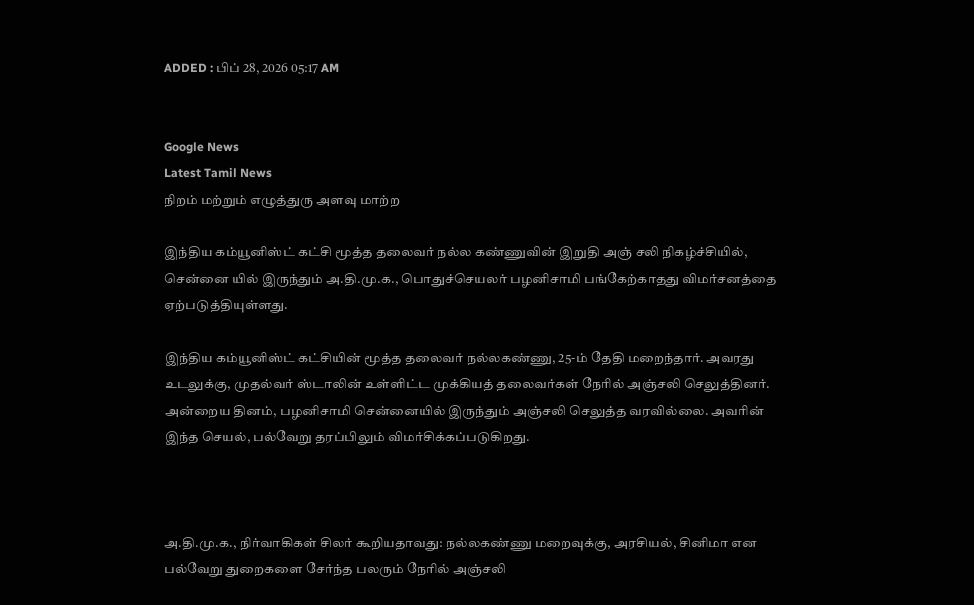ADDED : பிப் 28, 2026 05:17 AM


Google News
Latest Tamil News
நிறம் மற்றும் எழுத்துரு அளவு மாற்ற

இந்திய கம்யூனிஸ்ட் கட்சி மூத்த தலைவர் நல்ல கண்ணுவின் இறுதி அஞ் சலி நிகழ்ச்சியில், சென்னை யில் இருந்தும் அ.தி.மு.க., பொதுச்செயலர் பழனிசாமி பங்கேற்காதது விமர்சனத்தை ஏற்படுத்தியுள்ளது.

இந்திய கம்யூனிஸ்ட் கட்சியின் மூத்த தலைவர் நல்லகண்ணு, 25-ம் தேதி மறைந்தார். அவரது உடலுக்கு, முதல்வர் ஸ்டாலின் உள்ளிட்ட முக்கியத் தலைவர்கள் நேரில் அஞ்சலி செலுத்தினர். அன்றைய தினம், பழனிசாமி சென்னையில் இருந்தும் அஞ்சலி செலுத்த வரவில்லை. அவரின் இந்த செயல், பல்வேறு தரப்பிலும் விமர்சிக்கப்படுகிறது.



அ.தி.மு.க., நிர்வாகிகள் சிலர் கூறியதாவது: நல்லகண்ணு மறைவுக்கு, அரசியல், சினிமா என பல்வேறு துறைகளை சேர்ந்த பலரும் நேரில் அஞ்சலி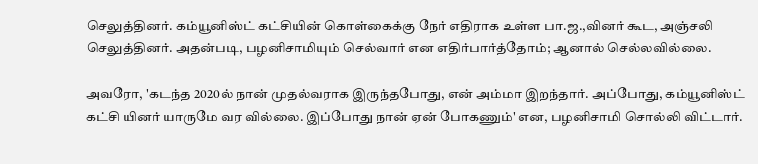செலுத்தினர். கம்யூனிஸ்ட் கட்சியின் கொள்கைக்கு நேர் எதிராக உள்ள பா.ஜ.,வினர் கூட, அஞ்சலி செலுத்தினர். அதன்படி, பழனிசாமியும் செல்வார் என எதிர்பார்த்தோம்; ஆனால் செல்லவில்லை.

அவரோ, 'கடந்த 2020ல் நான் முதல்வராக இருந்தபோது, என் அம்மா இறந்தார். அப்போது, கம்யூனிஸ்ட் கட்சி யினர் யாருமே வர வில்லை. இப்போது நான் ஏன் போகணும்' என, பழனிசாமி சொல்லி விட்டார்.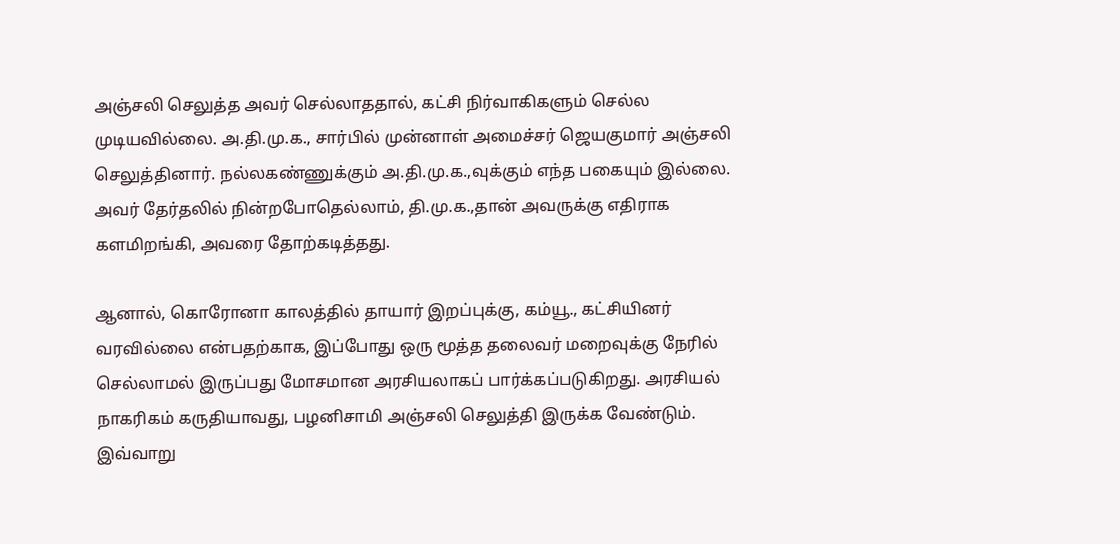அஞ்சலி செலுத்த அவர் செல்லாததால், கட்சி நிர்வாகிகளும் செல்ல முடியவில்லை. அ.தி.மு.க., சார்பில் முன்னாள் அமைச்சர் ஜெயகுமார் அஞ்சலி செலுத்தினார். நல்லகண்ணுக்கும் அ.தி.மு.க.,வுக்கும் எந்த பகையும் இல்லை. அவர் தேர்தலில் நின்றபோதெல்லாம், தி.மு.க.,தான் அவருக்கு எதிராக களமிறங்கி, அவரை தோற்கடித்தது.

ஆனால், கொரோனா காலத்தில் தாயார் இறப்புக்கு, கம்யூ., கட்சியினர் வரவில்லை என்பதற்காக, இப்போது ஒரு மூத்த தலைவர் மறைவுக்கு நேரில் செல்லாமல் இருப்பது மோசமான அரசியலாகப் பார்க்கப்படுகிறது. அரசியல் நாகரிகம் கருதியாவது, பழனிசாமி அஞ்சலி செலுத்தி இருக்க வேண்டும். இவ்வாறு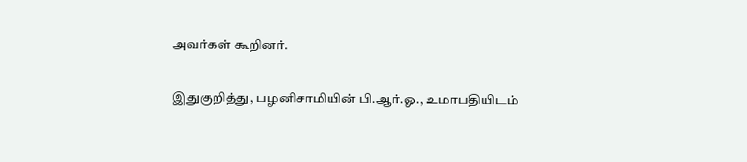அவர்கள் கூறினர்.

இதுகுறித்து, பழனிசாமியின் பி.ஆர்.ஓ., உமாபதியிடம்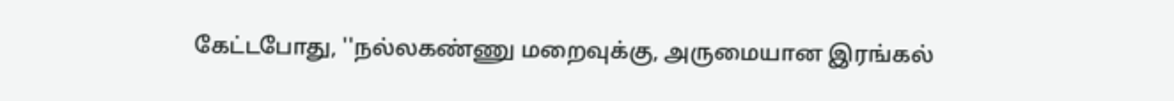கேட்டபோது, ''நல்லகண்ணு மறைவுக்கு, அருமையான இரங்கல்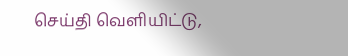செய்தி வெளியிட்டு,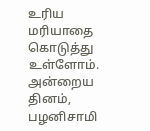உரிய மரியாதை கொடுத்து உள்ளோம். அன்றைய தினம், பழனிசாமி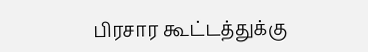பிரசார கூட்டத்துக்கு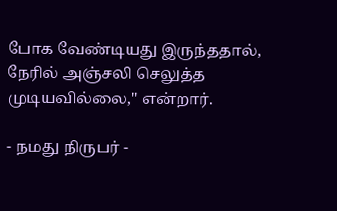போக வேண்டியது இருந்ததால், நேரில் அஞ்சலி செலுத்த முடியவில்லை,'' என்றார்.

- நமது நிருபர் -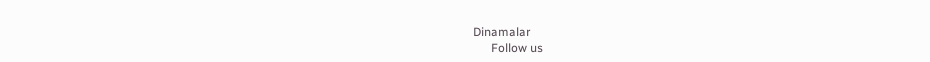Dinamalar
      Follow us